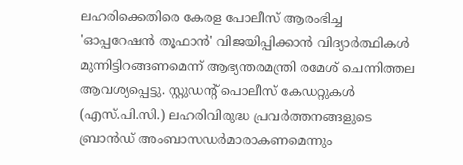ലഹരിക്കെതിരെ കേരള പോലീസ് ആരംഭിച്ച 'ഓപ്പറേഷന്‍ തൂഫാന്‍' വിജയിപ്പിക്കാന്‍ വിദ്യാര്‍ത്ഥികള്‍ മുന്നിട്ടിറങ്ങണമെന്ന് ആഭ്യന്തരമന്ത്രി രമേശ് ചെന്നിത്തല ആവശ്യപ്പെട്ടു. സ്റ്റുഡന്റ് പൊലീസ് കേഡറ്റുകള്‍ (എസ്.പി.സി.) ലഹരിവിരുദ്ധ പ്രവര്‍ത്തനങ്ങളുടെ ബ്രാന്‍ഡ് അംബാസഡര്‍മാരാകണമെന്നും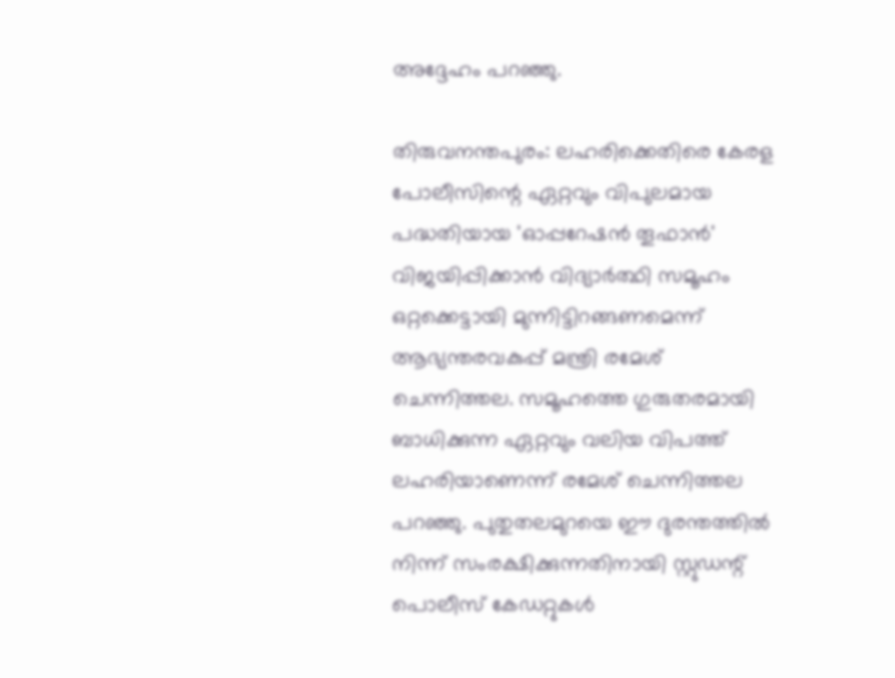അദ്ദേഹം പറഞ്ഞു.

തിരുവനന്തപുരം: ലഹരിക്കെതിരെ കേരള പോലീസിന്റെ ഏറ്റവും വിപുലമായ പദ്ധതിയായ 'ഓപ്പറേഷന്‍ തൂഫാന്‍' വിജയിപ്പിക്കാന്‍ വിദ്യാര്‍ത്ഥി സമൂഹം ഒറ്റക്കെട്ടായി മുന്നിട്ടിറങ്ങണമെന്ന് ആഭ്യന്തരവകുപ്പ് മന്ത്രി രമേശ് ചെന്നിത്തല. സമൂഹത്തെ ഗുരുതരമായി ബാധിക്കുന്ന ഏറ്റവും വലിയ വിപത്ത് ലഹരിയാണെന്ന് രമേശ് ചെന്നിത്തല പറഞ്ഞു. പുതുതലമുറയെ ഈ ദുരന്തത്തില്‍ നിന്ന് സംരക്ഷിക്കുന്നതിനായി സ്റ്റുഡന്റ് പൊലീസ് കേഡറ്റുകള്‍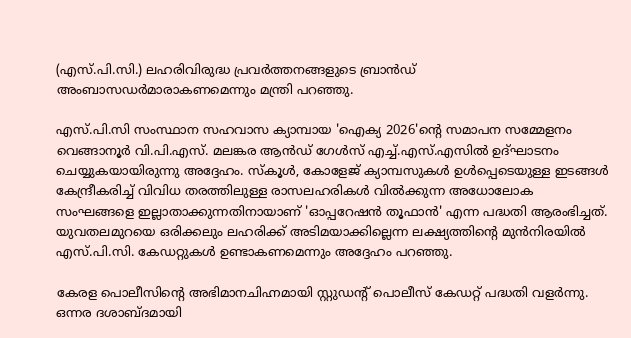(എസ്.പി.സി.) ലഹരിവിരുദ്ധ പ്രവര്‍ത്തനങ്ങളുടെ ബ്രാന്‍ഡ് അംബാസഡര്‍മാരാകണമെന്നും മന്ത്രി പറഞ്ഞു.

എസ്.പി.സി സംസ്ഥാന സഹവാസ ക്യാമ്പായ 'ഐക്യ 2026'ന്റെ സമാപന സമ്മേളനം വെങ്ങാനൂര്‍ വി.പി.എസ്. മലങ്കര ആന്‍ഡ് ഗേള്‍സ് എച്ച്.എസ്.എസില്‍ ഉദ്ഘാടനം ചെയ്യുകയായിരുന്നു അദ്ദേഹം. സ്‌കൂള്‍, കോളേജ് ക്യാമ്പസുകള്‍ ഉള്‍പ്പെടെയുള്ള ഇടങ്ങള്‍ കേന്ദ്രീകരിച്ച് വിവിധ തരത്തിലുള്ള രാസലഹരികള്‍ വില്‍ക്കുന്ന അധോലോക സംഘങ്ങളെ ഇല്ലാതാക്കുന്നതിനായാണ് 'ഓപ്പറേഷന്‍ തൂഫാന്‍' എന്ന പദ്ധതി ആരംഭിച്ചത്. യുവതലമുറയെ ഒരിക്കലും ലഹരിക്ക് അടിമയാക്കില്ലെന്ന ലക്ഷ്യത്തിന്റെ മുന്‍നിരയില്‍ എസ്.പി.സി. കേഡറ്റുകള്‍ ഉണ്ടാകണമെന്നും അദ്ദേഹം പറഞ്ഞു.

കേരള പൊലീസിന്റെ അഭിമാനചിഹ്നമായി സ്റ്റുഡന്റ് പൊലീസ് കേഡറ്റ് പദ്ധതി വളര്‍ന്നു. ഒന്നര ദശാബ്ദമായി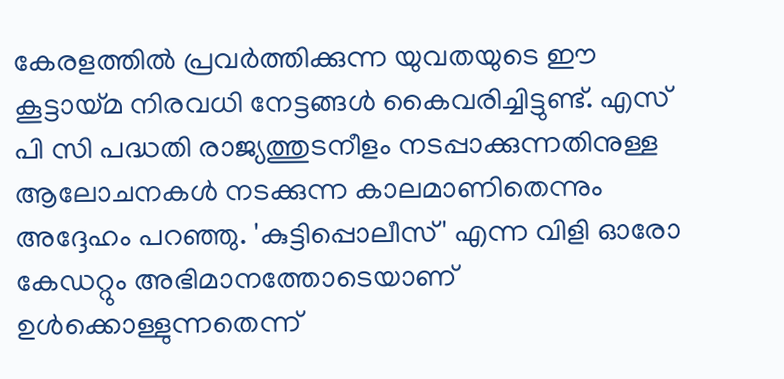കേരളത്തില്‍ പ്രവര്‍ത്തിക്കുന്ന യുവതയുടെ ഈ കൂട്ടായ്മ നിരവധി നേട്ടങ്ങള്‍ കൈവരിച്ചിട്ടുണ്ട്. എസ് പി സി പദ്ധതി രാജ്യത്തുടനീളം നടപ്പാക്കുന്നതിനുള്ള ആലോചനകള്‍ നടക്കുന്ന കാലമാണിതെന്നും അദ്ദേഹം പറഞ്ഞു. 'കുട്ടിപ്പൊലീസ്' എന്ന വിളി ഓരോ കേഡറ്റും അഭിമാനത്തോടെയാണ് ഉള്‍ക്കൊള്ളുന്നതെന്ന്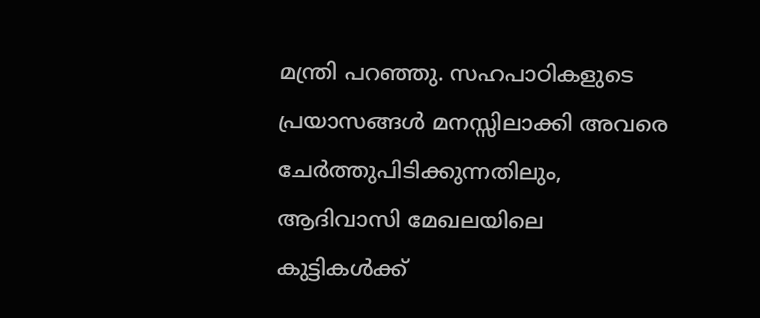മന്ത്രി പറഞ്ഞു. സഹപാഠികളുടെ പ്രയാസങ്ങള്‍ മനസ്സിലാക്കി അവരെ ചേര്‍ത്തുപിടിക്കുന്നതിലും, ആദിവാസി മേഖലയിലെ കുട്ടികള്‍ക്ക്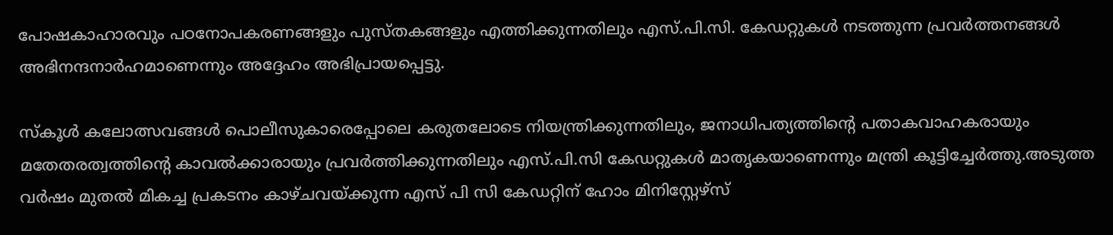പോഷകാഹാരവും പഠനോപകരണങ്ങളും പുസ്തകങ്ങളും എത്തിക്കുന്നതിലും എസ്.പി.സി. കേഡറ്റുകള്‍ നടത്തുന്ന പ്രവര്‍ത്തനങ്ങള്‍ അഭിനന്ദനാര്‍ഹമാണെന്നും അദ്ദേഹം അഭിപ്രായപ്പെട്ടു.

സ്‌കൂള്‍ കലോത്സവങ്ങള്‍ പൊലീസുകാരെപ്പോലെ കരുതലോടെ നിയന്ത്രിക്കുന്നതിലും, ജനാധിപത്യത്തിന്റെ പതാകവാഹകരായും മതേതരത്വത്തിന്റെ കാവല്‍ക്കാരായും പ്രവര്‍ത്തിക്കുന്നതിലും എസ്.പി.സി കേഡറ്റുകള്‍ മാതൃകയാണെന്നും മന്ത്രി കൂട്ടിച്ചേര്‍ത്തു.അടുത്ത വര്‍ഷം മുതല്‍ മികച്ച പ്രകടനം കാഴ്ചവയ്ക്കുന്ന എസ് പി സി കേഡറ്റിന് ഹോം മിനിസ്റ്റേഴ്‌സ്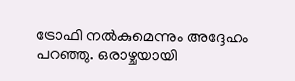ട്രോഫി നല്‍കുമെന്നും അദ്ദേഹം പറഞ്ഞു. ഒരാഴ്ചയായി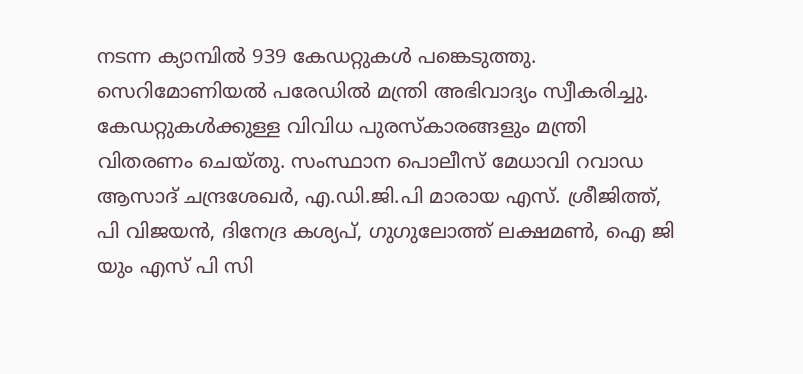നടന്ന ക്യാമ്പില്‍ 939 കേഡറ്റുകള്‍ പങ്കെടുത്തു. സെറിമോണിയല്‍ പരേഡില്‍ മന്ത്രി അഭിവാദ്യം സ്വീകരിച്ചു. കേഡറ്റുകള്‍ക്കുള്ള വിവിധ പുരസ്‌കാരങ്ങളും മന്ത്രി വിതരണം ചെയ്തു. സംസ്ഥാന പൊലീസ് മേധാവി റവാഡ ആസാദ് ചന്ദ്രശേഖര്‍, എ.ഡി.ജി.പി മാരായ എസ്. ശ്രീജിത്ത്, പി വിജയന്‍, ദിനേദ്ര കശ്യപ്, ഗുഗുലോത്ത് ലക്ഷമണ്‍, ഐ ജി യും എസ് പി സി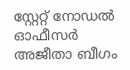സ്റ്റേറ്റ് നോഡല്‍ ഓഫീസര്‍ അജീതാ ബീഗം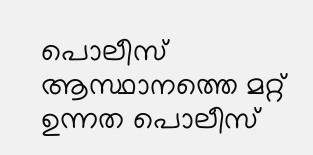പൊലീസ് ആസ്ഥാനത്തെ മറ്റ് ഉന്നത പൊലീസ്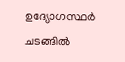ഉദ്യോഗസ്ഥര്‍ ചടങ്ങില്‍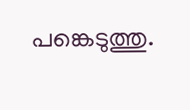പങ്കെടുത്തു.